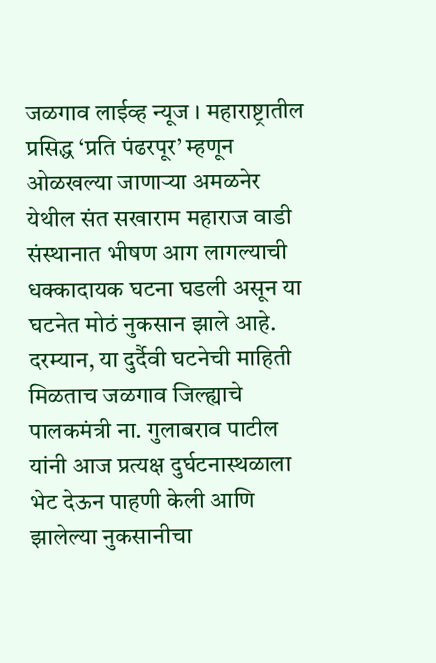जळगाव लाईव्ह न्यूज । महाराष्ट्रातील प्रसिद्ध ‘प्रति पंढरपूर’ म्हणून ओळखल्या जाणाऱ्या अमळनेर येथील संत सखाराम महाराज वाडी संस्थानात भीषण आग लागल्याची धक्कादायक घटना घडली असून या घटनेत मोठं नुकसान झाले आहे. दरम्यान, या दुर्दैवी घटनेची माहिती मिळताच जळगाव जिल्ह्याचे पालकमंत्री ना. गुलाबराव पाटील यांनी आज प्रत्यक्ष दुर्घटनास्थळाला भेट देऊन पाहणी केली आणि झालेल्या नुकसानीचा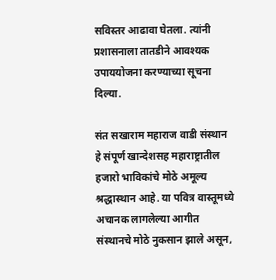सविस्तर आढावा घेतला. त्यांनी प्रशासनाला तातडीने आवश्यक उपाययोजना करण्याच्या सूचना दिल्या.

संत सखाराम महाराज वाडी संस्थान हे संपूर्ण खान्देशसह महाराष्ट्रातील हजारो भाविकांचे मोठे अमूल्य श्रद्धास्थान आहे. या पवित्र वास्तूमध्ये अचानक लागलेल्या आगीत संस्थानचे मोठे नुकसान झाले असून,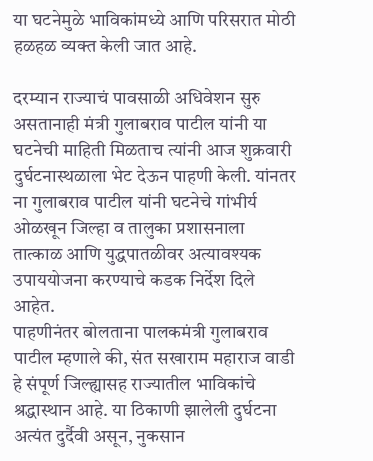या घटनेमुळे भाविकांमध्ये आणि परिसरात मोठी हळहळ व्यक्त केली जात आहे.

दरम्यान राज्याचं पावसाळी अधिवेशन सुरु असतानाही मंत्री गुलाबराव पाटील यांनी या घटनेची माहिती मिळताच त्यांनी आज शुक्रवारी दुर्घटनास्थळाला भेट देऊन पाहणी केली. यांनतर ना गुलाबराव पाटील यांनी घटनेचे गांभीर्य ओळखून जिल्हा व तालुका प्रशासनाला तात्काळ आणि युद्धपातळीवर अत्यावश्यक उपाययोजना करण्याचे कडक निर्देश दिले आहेत.
पाहणीनंतर बोलताना पालकमंत्री गुलाबराव पाटील म्हणाले की, संत सखाराम महाराज वाडी हे संपूर्ण जिल्ह्यासह राज्यातील भाविकांचे श्रद्धास्थान आहे. या ठिकाणी झालेली दुर्घटना अत्यंत दुर्दैवी असून, नुकसान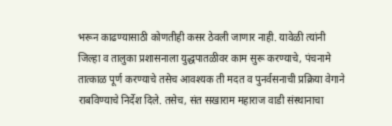भरून काढण्यासाठी कोणतीही कसर ठेवली जाणार नाही. यावेळी त्यांनी जिल्हा व तालुका प्रशासनाला युद्धपातळीवर काम सुरू करण्याचे, पंचनामे तात्काळ पूर्ण करण्याचे तसेच आवश्यक ती मदत व पुनर्वसनाची प्रक्रिया वेगाने राबविण्याचे निर्देश दिले. तसेच, संत सखाराम महाराज वाडी संस्थानाचा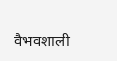वैभवशाली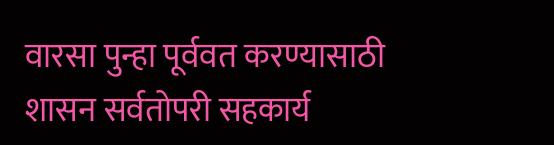वारसा पुन्हा पूर्ववत करण्यासाठी शासन सर्वतोपरी सहकार्य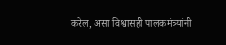करेल, असा विश्वासही पालकमंत्र्यांनी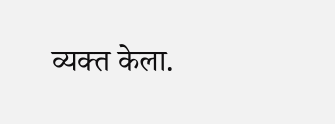व्यक्त केला.